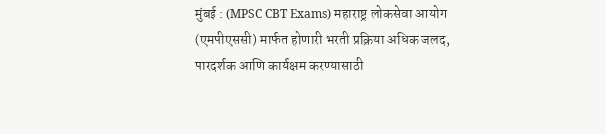मुंबई : (MPSC CBT Exams) महाराष्ट्र लोकसेवा आयोग (एमपीएससी) मार्फत होणारी भरती प्रक्रिया अधिक जलद, पारदर्शक आणि कार्यक्षम करण्यासाठी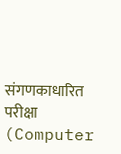संगणकाधारित परीक्षा (Computer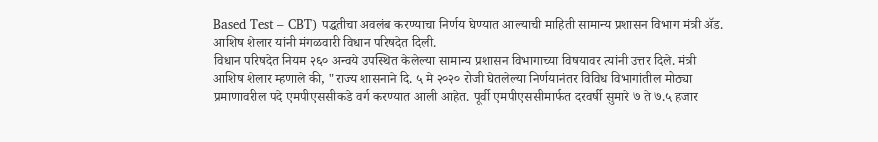Based Test – CBT) पद्धतीचा अवलंब करण्याचा निर्णय घेण्यात आल्याची माहिती सामान्य प्रशासन विभाग मंत्री ॲड. आशिष शेलार यांनी मंगळवारी विधान परिषदेत दिली.
विधान परिषदेत नियम २६० अन्वये उपस्थित केलेल्या सामान्य प्रशासन विभागाच्या विषयावर त्यांनी उत्तर दिले. मंत्री आशिष शेलार म्हणाले की, "राज्य शासनाने दि. ५ मे २०२० रोजी घेतलेल्या निर्णयानंतर विविध विभागांतील मोठ्या प्रमाणावरील पदे एमपीएससीकडे वर्ग करण्यात आली आहेत. पूर्वी एमपीएससीमार्फत दरवर्षी सुमारे ७ ते ७.५ हजार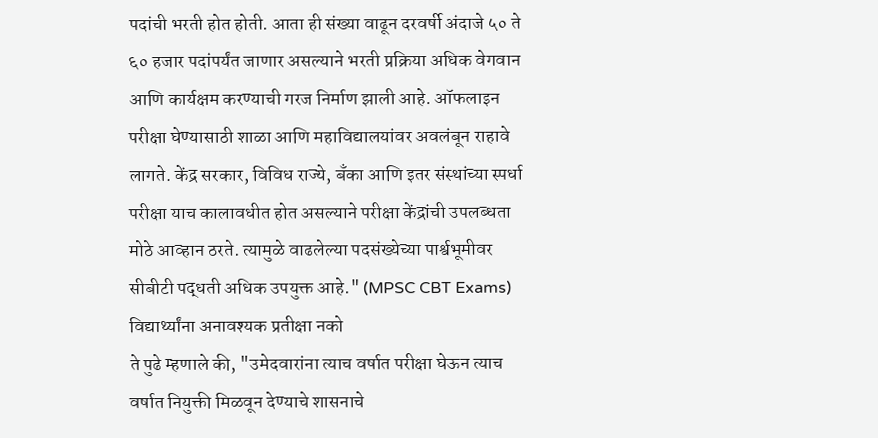पदांची भरती होत होती. आता ही संख्या वाढून दरवर्षी अंदाजे ५० ते ६० हजार पदांपर्यंत जाणार असल्याने भरती प्रक्रिया अधिक वेगवान आणि कार्यक्षम करण्याची गरज निर्माण झाली आहे. ऑफलाइन परीक्षा घेण्यासाठी शाळा आणि महाविद्यालयांवर अवलंबून राहावे लागते. केंद्र सरकार, विविध राज्ये, बँका आणि इतर संस्थांच्या स्पर्धा परीक्षा याच कालावधीत होत असल्याने परीक्षा केंद्रांची उपलब्धता मोठे आव्हान ठरते. त्यामुळे वाढलेल्या पदसंख्येच्या पार्श्वभूमीवर सीबीटी पद्धती अधिक उपयुक्त आहे." (MPSC CBT Exams)
विद्यार्थ्यांना अनावश्यक प्रतीक्षा नको
ते पुढे म्हणाले की, "उमेदवारांना त्याच वर्षात परीक्षा घेऊन त्याच वर्षात नियुक्ती मिळवून देण्याचे शासनाचे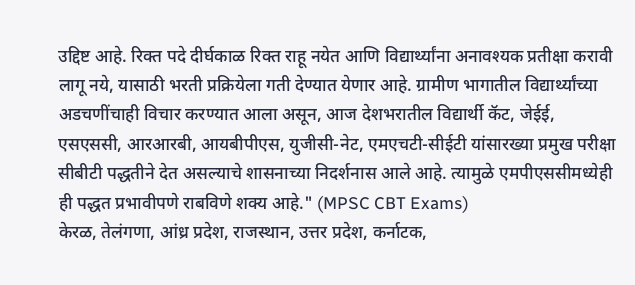उद्दिष्ट आहे. रिक्त पदे दीर्घकाळ रिक्त राहू नयेत आणि विद्यार्थ्यांना अनावश्यक प्रतीक्षा करावी लागू नये, यासाठी भरती प्रक्रियेला गती देण्यात येणार आहे. ग्रामीण भागातील विद्यार्थ्यांच्या अडचणींचाही विचार करण्यात आला असून, आज देशभरातील विद्यार्थी कॅट, जेईई, एसएससी, आरआरबी, आयबीपीएस, युजीसी-नेट, एमएचटी-सीईटी यांसारख्या प्रमुख परीक्षा सीबीटी पद्धतीने देत असल्याचे शासनाच्या निदर्शनास आले आहे. त्यामुळे एमपीएससीमध्येही ही पद्धत प्रभावीपणे राबविणे शक्य आहे." (MPSC CBT Exams)
केरळ, तेलंगणा, आंध्र प्रदेश, राजस्थान, उत्तर प्रदेश, कर्नाटक,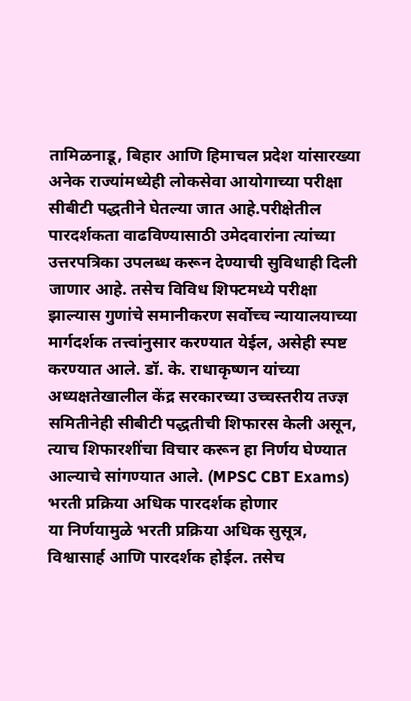तामिळनाडू, बिहार आणि हिमाचल प्रदेश यांसारख्या अनेक राज्यांमध्येही लोकसेवा आयोगाच्या परीक्षा सीबीटी पद्धतीने घेतल्या जात आहे.परीक्षेतील पारदर्शकता वाढविण्यासाठी उमेदवारांना त्यांच्या उत्तरपत्रिका उपलब्ध करून देण्याची सुविधाही दिली जाणार आहे. तसेच विविध शिफ्टमध्ये परीक्षा झाल्यास गुणांचे समानीकरण सर्वोच्च न्यायालयाच्या मार्गदर्शक तत्त्वांनुसार करण्यात येईल, असेही स्पष्ट करण्यात आले. डॉ. के. राधाकृष्णन यांच्या अध्यक्षतेखालील केंद्र सरकारच्या उच्चस्तरीय तज्ज्ञ समितीनेही सीबीटी पद्धतीची शिफारस केली असून, त्याच शिफारशींचा विचार करून हा निर्णय घेण्यात आल्याचे सांगण्यात आले. (MPSC CBT Exams)
भरती प्रक्रिया अधिक पारदर्शक होणार
या निर्णयामुळे भरती प्रक्रिया अधिक सुसूत्र, विश्वासार्ह आणि पारदर्शक होईल. तसेच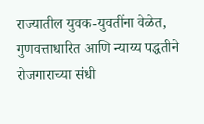राज्यातील युवक-युवतींना वेळेत, गुणवत्ताधारित आणि न्याय्य पद्धतीने रोजगाराच्या संधी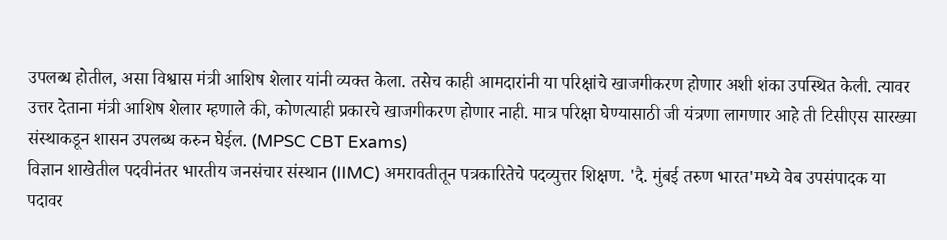उपलब्ध होतील, असा विश्वास मंत्री आशिष शेलार यांनी व्यक्त केला. तसेच काही आमदारांनी या परिक्षांचे खाजगीकरण होणार अशी शंका उपस्थित केली. त्यावर उत्तर देताना मंत्री आशिष शेलार म्हणाले की, कोणत्याही प्रकारचे खाजगीकरण होणार नाही. मात्र परिक्षा घेण्यासाठी जी यंत्रणा लागणार आहे ती टिसीएस सारख्या संस्थाकडून शासन उपलब्ध करुन घेईल. (MPSC CBT Exams)
विज्ञान शाखेतील पदवीनंतर भारतीय जनसंचार संस्थान (IIMC) अमरावतीतून पत्रकारितेचे पदव्युत्तर शिक्षण. 'दै. मुंबई तरुण भारत'मध्ये वेब उपसंपादक या पदावर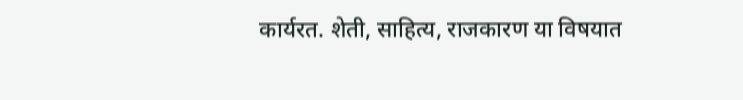कार्यरत. शेती, साहित्य, राजकारण या विषयात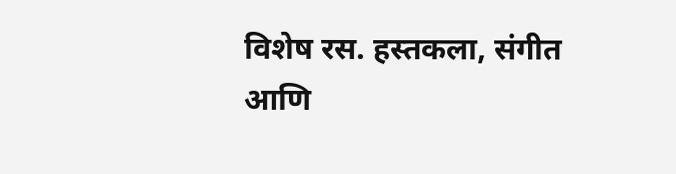विशेष रस. हस्तकला, संगीत आणि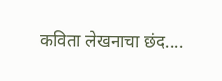कविता लेखनाचा छंद....